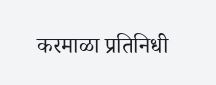करमाळा प्रतिनिधी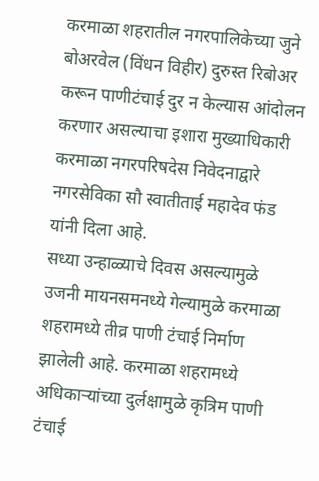करमाळा शहरातील नगरपालिकेच्या जुने बोअरवेल (विंधन विहीर) दुरुस्त रिबोअर करून पाणीटंचाई दुर न केल्यास आंदोलन करणार असल्याचा इशारा मुख्याधिकारी करमाळा नगरपरिषदेस निवेदनाद्वारे नगरसेविका सौ स्वातीताई महादेव फंड यांनी दिला आहे.
सध्या उन्हाळ्याचे दिवस असल्यामुळे उजनी मायनसमनध्ये गेल्यामुळे करमाळा शहरामध्ये तीव्र पाणी टंचाई निर्माण झालेली आहे. करमाळा शहरामध्ये अधिकाऱ्यांच्या दुर्लक्षामुळे कृत्रिम पाणी टंचाई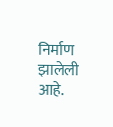निर्माण झालेली आहे.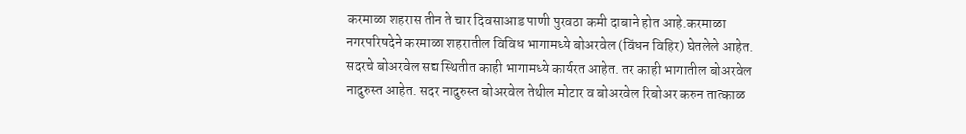करमाळा शहरास तीन ते चार दिवसाआड पाणी पुरवठा कमी दाबाने होत आहे.करमाळा नगरपरिषदेने करमाळा शहरातील विविध भागामध्ये बोअरवेल (विंधन विहिर) घेतलेले आहेत. सदरचे बोअरवेल सद्य स्थितीत काही भागामध्ये कार्यरत आहेत. तर काही भागातील बोअरवेल नादुरुस्त आहेत. सदर नादुरुस्त बोअरवेल तेथील मोटार व बोअरवेल रिबोअर करुन तात्काळ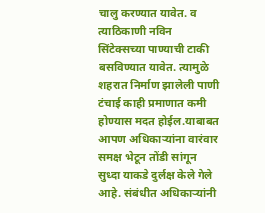चालु करण्यात यावेत. व त्याठिकाणी नविन सिंटेक्सच्या पाण्याची टाकी बसविण्यात यावेत. त्यामुळे शहरात निर्माण झालेली पाणी टंचाई काही प्रमाणात कमी होण्यास मदत होईल.याबाबत आपण अधिकाऱ्यांना वारंवार समक्ष भेटून तोंडी सांगून सुध्दा याकडे दुर्लक्ष केले गेले आहे. संबंधीत अधिकाऱ्यांनी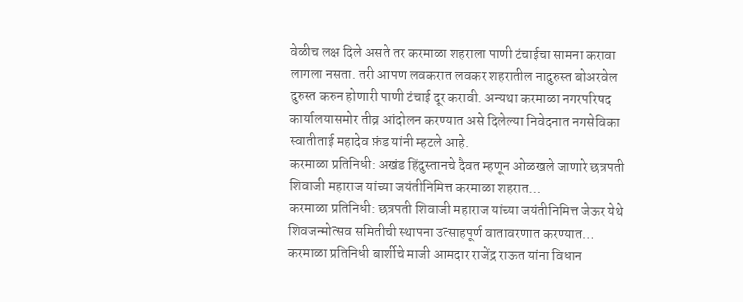वेळीच लक्ष दिले असते तर करमाळा शहराला पाणी टंचाईचा सामना करावा लागला नसता. तरी आपण लवकरात लवकर शहरातील नादुरुस्त बोअरवेल दुरुस्त करुन होणारी पाणी टंचाई दूर करावी. अन्यथा करमाळा नगरपरिषद कार्यालयासमोर तीव्र आंदोलन करण्यात असे दिलेल्या निवेदनात नगसेविका स्वातीताई महादेव फ़ंड यांनी म्हटले आहे.
करमाळा प्रतिनिधी: अखंड हिंदुस्तानचे दैवत म्हणून ओळखले जाणारे छत्रपती शिवाजी महाराज यांच्या जयंतीनिमित्त करमाळा शहरात…
करमाळा प्रतिनिधी: छत्रपती शिवाजी महाराज यांच्या जयंतीनिमित्त जेऊर येथे शिवजन्मोत्सव समितीची स्थापना उत्साहपूर्ण वातावरणात करण्यात…
करमाळा प्रतिनिधी बार्शीचे माजी आमदार राजेंद्र राऊत यांना विधान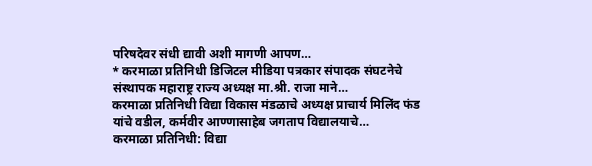परिषदेवर संधी द्यावी अशी मागणी आपण…
* करमाळा प्रतिनिधी डिजिटल मीडिया पत्रकार संपादक संघटनेचे संस्थापक महाराष्ट्र राज्य अध्यक्ष मा.श्री. राजा माने…
करमाळा प्रतिनिधी विद्या विकास मंडळाचे अध्यक्ष प्राचार्य मिलिंद फंड यांचे वडील, कर्मवीर आण्णासाहेब जगताप विद्यालयाचे…
करमाळा प्रतिनिधी: विद्या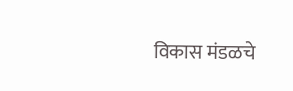विकास मंडळचे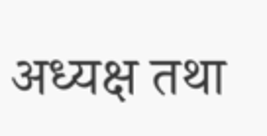अध्यक्ष तथा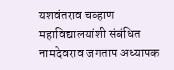यशवंतराव चव्हाण महाविद्यालयांशी संबंधित नामदेवराव जगताप अध्यापक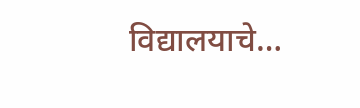विद्यालयाचे…